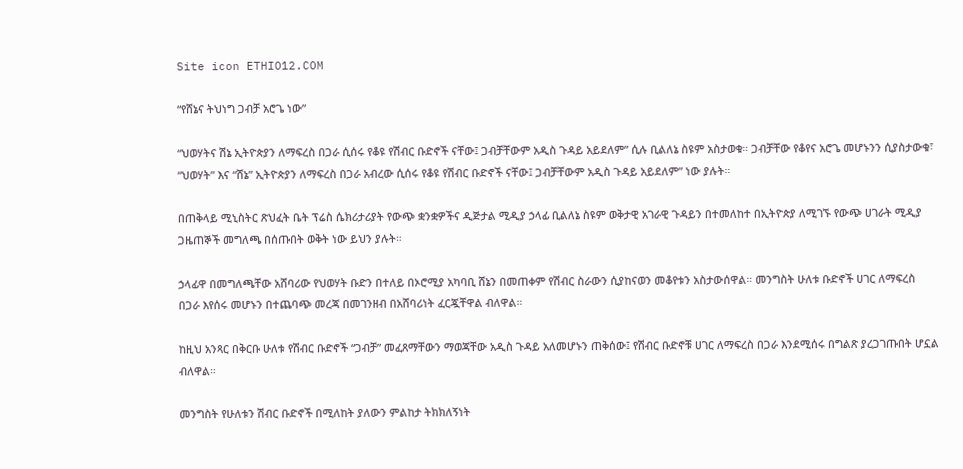Site icon ETHIO12.COM

“የሸኔና ትህነግ ጋብቻ አሮጌ ነው”

“ህወሃትና ሽኔ ኢትዮጵያን ለማፍረስ በጋራ ሲሰሩ የቆዩ የሽብር ቡድኖች ናቸው፤ ጋብቻቸውም አዲስ ጉዳይ አይደለም” ሲሉ ቢልለኔ ስዩም አስታወቁ። ጋብቻቸው የቆየና አሮጌ መሆኑንን ሲያስታውቁ፣ “ህወሃት” እና “ሸኔ” ኢትዮጵያን ለማፍረስ በጋራ አብረው ሲሰሩ የቆዩ የሽብር ቡድኖች ናቸው፤ ጋብቻቸውም አዲስ ጉዳይ አይደለም” ነው ያሉት።

በጠቅላይ ሚኒስትር ጽህፈት ቤት ፕሬስ ሴክሪታሪያት የውጭ ቋንቋዎችና ዲጅታል ሚዲያ ኃላፊ ቢልለኔ ስዩም ወቅታዊ አገራዊ ጉዳይን በተመለከተ በኢትዮጵያ ለሚገኙ የውጭ ሀገራት ሚዲያ ጋዜጠኞች መግለጫ በሰጡበት ወቅት ነው ይህን ያሉት።

ኃላፊዋ በመግለጫቸው አሸባሪው የህወሃት ቡድን በተለይ በኦሮሚያ አካባቢ ሸኔን በመጠቀም የሽብር ስራውን ሲያከናወን መቆየቱን አስታውሰዋል። መንግስት ሁለቱ ቡድኖች ሀገር ለማፍረስ በጋራ እየሰሩ መሆኑን በተጨባጭ መረጃ በመገንዘብ በአሸባሪነት ፈርጇቸዋል ብለዋል።

ከዚህ አንጻር በቅርቡ ሁለቱ የሽብር ቡድኖች “ጋብቻ” መፈጸማቸውን ማወጃቸው አዲስ ጉዳይ አለመሆኑን ጠቅሰው፤ የሽብር ቡድኖቹ ሀገር ለማፍረስ በጋራ እንደሚሰሩ በግልጽ ያረጋገጡበት ሆኗል ብለዋል።

መንግስት የሁለቱን ሽብር ቡድኖች በሚለከት ያለውን ምልከታ ትክክለኝነት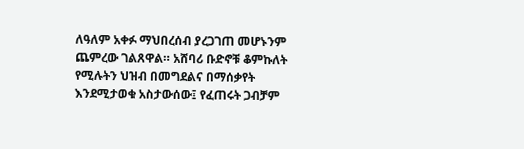ለዓለም አቀፉ ማህበረሰብ ያረጋገጠ መሆኑንም ጨምረው ገልጸዋል። አሸባሪ ቡድኖቹ ቆምኩለት የሚሉትን ህዝብ በመግደልና በማሰቃየት እንደሚታወቁ አስታውሰው፤ የፈጠሩት ጋብቻም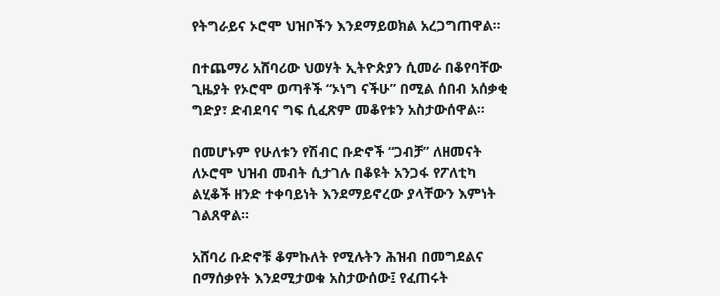የትግራይና ኦሮሞ ህዝቦችን እንደማይወክል አረጋግጠዋል።

በተጨማሪ አሸባሪው ህወሃት ኢትዮጵያን ሲመራ በቆየባቸው ጊዜያት የኦሮሞ ወጣቶች “ኦነግ ናችሁ” በሚል ሰበብ አሰቃቂ ግድያ፣ ድብደባና ግፍ ሲፈጽም መቆየቱን አስታውሰዋል።

በመሆኑም የሁለቱን የሽብር ቡድኖች “ጋብቻ” ለዘመናት ለኦሮሞ ህዝብ መብት ሲታገሉ በቆዩት አንጋፋ የፖለቲካ ልሂቆች ዘንድ ተቀባይነት እንደማይኖረው ያላቸውን እምነት ገልጸዋል።

አሸባሪ ቡድኖቹ ቆምኩለት የሚሉትን ሕዝብ በመግደልና በማሰቃየት እንደሚታወቁ አስታውሰው፤ የፈጠሩት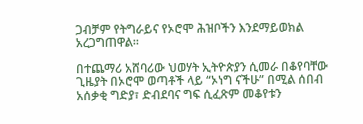ጋብቻም የትግራይና የኦሮሞ ሕዝቦችን እንደማይወክል አረጋግጠዋል።

በተጨማሪ አሸባሪው ህወሃት ኢትዮጵያን ሲመራ በቆየባቸው ጊዜያት በኦሮሞ ወጣቶች ላይ “ኦነግ ናችሁ” በሚል ሰበብ አሰቃቂ ግድያ፣ ድብደባና ግፍ ሲፈጽም መቆየቱን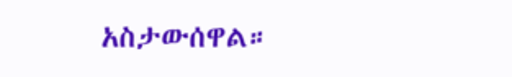አስታውሰዋል።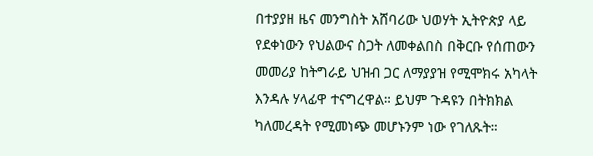በተያያዘ ዜና መንግስት አሸባሪው ህወሃት ኢትዮጵያ ላይ የደቀነውን የህልውና ስጋት ለመቀልበስ በቅርቡ የሰጠውን መመሪያ ከትግራይ ህዝብ ጋር ለማያያዝ የሚሞክሩ አካላት እንዳሉ ሃላፊዋ ተናግረዋል። ይህም ጉዳዩን በትክክል ካለመረዳት የሚመነጭ መሆኑንም ነው የገለጹት።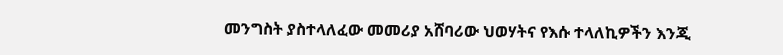መንግስት ያስተላለፈው መመሪያ አሸባሪው ህወሃትና የእሱ ተላለኪዎችን እንጂ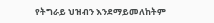የትግራይ ህዝብን እንደማይመለከትም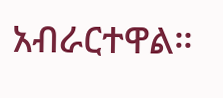አብራርተዋል።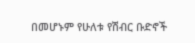በመሆኑም የሁለቱ የሽብር ቡድኖች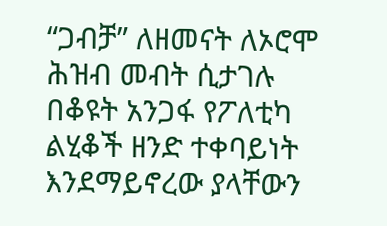“ጋብቻ” ለዘመናት ለኦሮሞ ሕዝብ መብት ሲታገሉ በቆዩት አንጋፋ የፖለቲካ ልሂቆች ዘንድ ተቀባይነት እንደማይኖረው ያላቸውን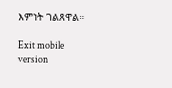እምነት ገልጸዋል።

Exit mobile version